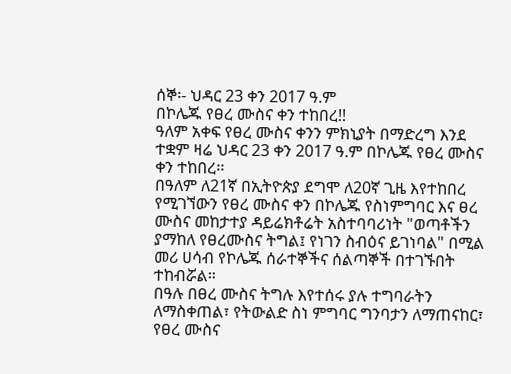ሰኞ፡- ህዳር 23 ቀን 2017 ዓ.ም
በኮሌጁ የፀረ ሙስና ቀን ተከበረ!!
ዓለም አቀፍ የፀረ ሙስና ቀንን ምክኒያት በማድረግ እንደ ተቋም ዛሬ ህዳር 23 ቀን 2017 ዓ.ም በኮሌጁ የፀረ ሙስና ቀን ተከበረ፡፡
በዓለም ለ21ኛ በኢትዮጵያ ደግሞ ለ20ኛ ጊዜ እየተከበረ የሚገኘውን የፀረ ሙስና ቀን በኮሌጁ የስነምግባር እና ፀረ ሙስና መከታተያ ዳይሬክቶሬት አስተባባሪነት "ወጣቶችን ያማከለ የፀረሙስና ትግል፤ የነገን ስብዕና ይገነባል" በሚል መሪ ሀሳብ የኮሌጁ ሰራተኞችና ሰልጣኞች በተገኙበት ተከብሯል።
በዓሉ በፀረ ሙስና ትግሉ እየተሰሩ ያሉ ተግባራትን ለማስቀጠል፣ የትውልድ ስነ ምግባር ግንባታን ለማጠናከር፣ የፀረ ሙስና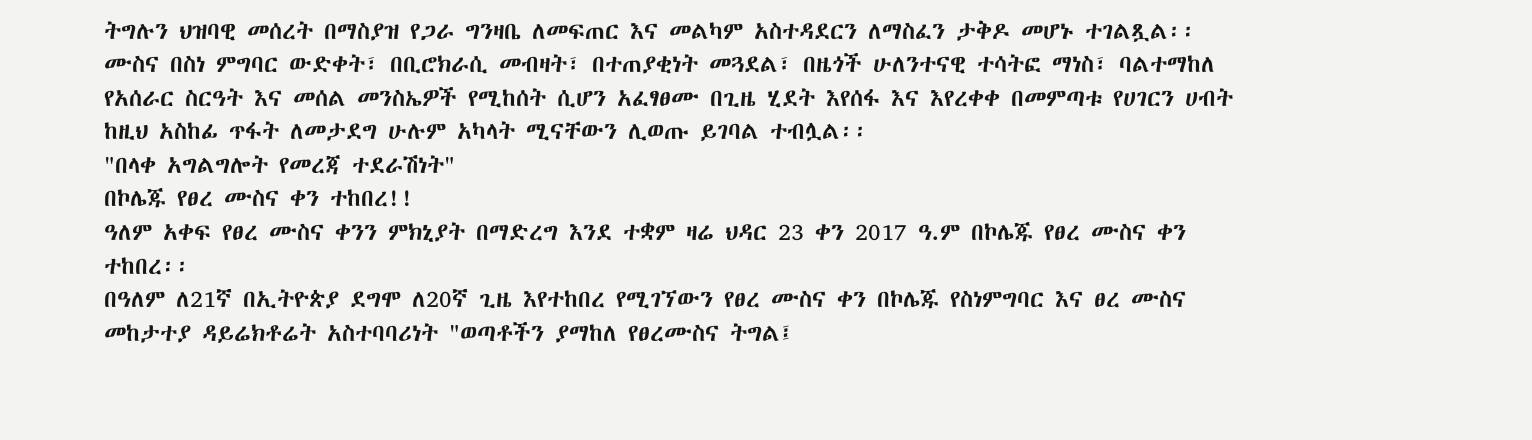ትግሉን ህዝባዊ መሰረት በማስያዝ የጋራ ግንዛቤ ለመፍጠር እና መልካም አስተዳደርን ለማስፈን ታቅዶ መሆኑ ተገልጿል፡፡
ሙስና በስነ ምግባር ውድቀት፣ በቢሮክራሲ መብዛት፣ በተጠያቂነት መጓደል፣ በዜጎች ሁለንተናዊ ተሳትፎ ማነስ፣ ባልተማከለ የአሰራር ስርዓት እና መሰል መንስኤዎች የሚከሰት ሲሆን አፈፃፀሙ በጊዜ ሂደት እየሰፋ እና እየረቀቀ በመምጣቱ የሀገርን ሀብት ከዚህ አስከፊ ጥፋት ለመታደግ ሁሉም አካላት ሚናቸውን ሊወጡ ይገባል ተብሏል፡፡
"በላቀ አግልግሎት የመረጃ ተደራሽነት"
በኮሌጁ የፀረ ሙስና ቀን ተከበረ!!
ዓለም አቀፍ የፀረ ሙስና ቀንን ምክኒያት በማድረግ እንደ ተቋም ዛሬ ህዳር 23 ቀን 2017 ዓ.ም በኮሌጁ የፀረ ሙስና ቀን ተከበረ፡፡
በዓለም ለ21ኛ በኢትዮጵያ ደግሞ ለ20ኛ ጊዜ እየተከበረ የሚገኘውን የፀረ ሙስና ቀን በኮሌጁ የስነምግባር እና ፀረ ሙስና መከታተያ ዳይሬክቶሬት አስተባባሪነት "ወጣቶችን ያማከለ የፀረሙስና ትግል፤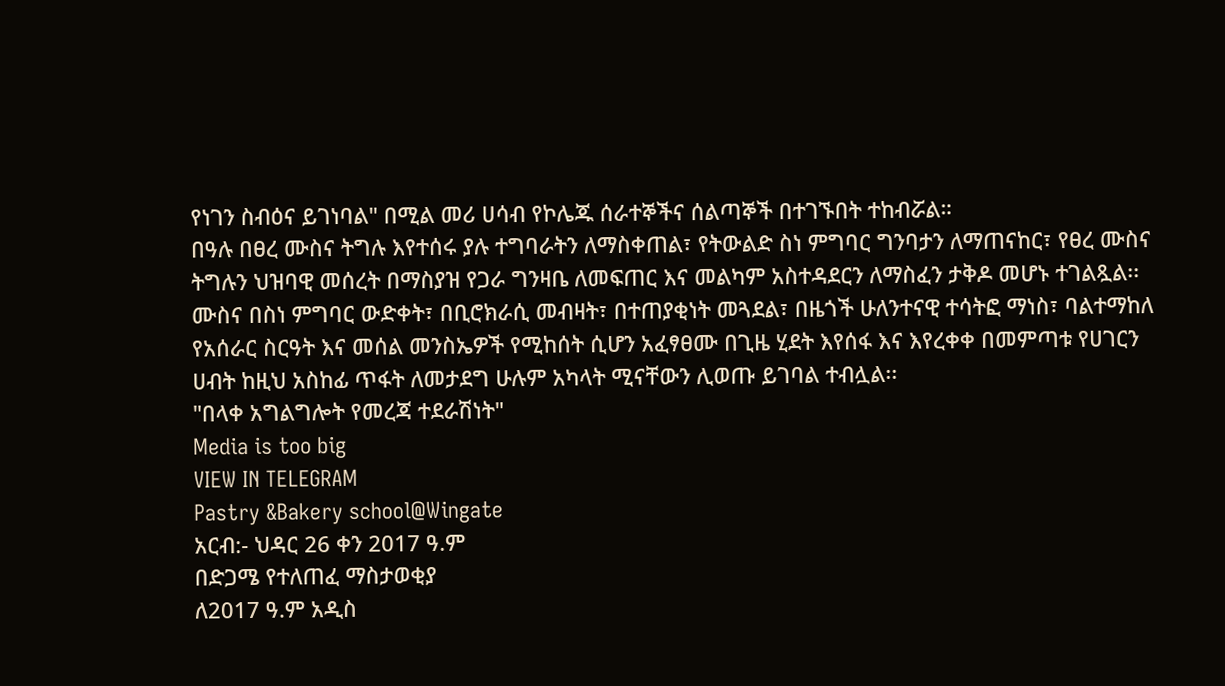የነገን ስብዕና ይገነባል" በሚል መሪ ሀሳብ የኮሌጁ ሰራተኞችና ሰልጣኞች በተገኙበት ተከብሯል።
በዓሉ በፀረ ሙስና ትግሉ እየተሰሩ ያሉ ተግባራትን ለማስቀጠል፣ የትውልድ ስነ ምግባር ግንባታን ለማጠናከር፣ የፀረ ሙስና ትግሉን ህዝባዊ መሰረት በማስያዝ የጋራ ግንዛቤ ለመፍጠር እና መልካም አስተዳደርን ለማስፈን ታቅዶ መሆኑ ተገልጿል፡፡
ሙስና በስነ ምግባር ውድቀት፣ በቢሮክራሲ መብዛት፣ በተጠያቂነት መጓደል፣ በዜጎች ሁለንተናዊ ተሳትፎ ማነስ፣ ባልተማከለ የአሰራር ስርዓት እና መሰል መንስኤዎች የሚከሰት ሲሆን አፈፃፀሙ በጊዜ ሂደት እየሰፋ እና እየረቀቀ በመምጣቱ የሀገርን ሀብት ከዚህ አስከፊ ጥፋት ለመታደግ ሁሉም አካላት ሚናቸውን ሊወጡ ይገባል ተብሏል፡፡
"በላቀ አግልግሎት የመረጃ ተደራሽነት"
Media is too big
VIEW IN TELEGRAM
Pastry &Bakery school@Wingate
አርብ:- ህዳር 26 ቀን 2017 ዓ.ም
በድጋሜ የተለጠፈ ማስታወቂያ
ለ2017 ዓ.ም አዲስ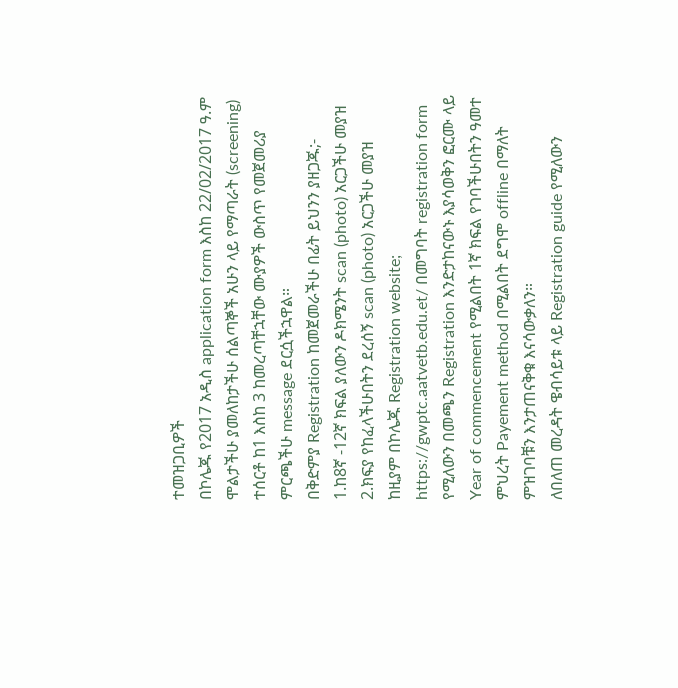ተመዝጋቢዎች
በኮሌጁ የ2017 አዲስ application form እስከ 22/02/2017 ዓ.ም ሞልታችሁ ያመለከታችሁ ሰልጣኞች አሁን ላይ የማጣራት (screening) ተሰርቶ ከ1 እስከ 3 ከመረጣቸኋቸው ሙያዎች ውስጥ የመጀመሪያ ምርጫችሁ message ደርሷችኋዋል።
በቅድምያ Registration ከመጀመራችሁ በፊት ይህንን ያዘጋጁ;-
1.ከ8ኛ -12ኛ ክፍል ያለውን ዶክሜንት scan (photo) አርጋችሁ መያዝ
2.ክፍያ የከፈላችሁበትን ደረሰኝ scan (photo) አርጋችሁ መያዝ
ከዚያም በኮሌጁ Registration website; https://gwptc.aatvetb.edu.et/ በመግባት registration form የሚለውን በመጫን Registration እንድታከናውኑ እያሳወቅን ፎርሙ ላይ Year of commencement የሚልበት 1ኛ ክፍል የገባችሁበትን ዓመተ ምህረት Payement method በሚልበት ደግሞ offline በማለት ምዝገባቹን እንታጠናቅቁ እናሳውቃለን።
ለበለጠ መረዳት ዌብሳይቱ ላይ Registration guide የሚለውን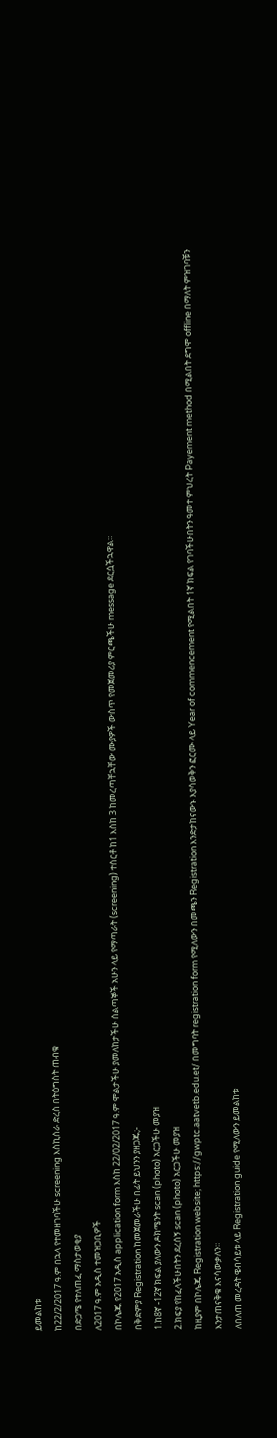ይመልከቱ
ከ22/2/2017 ዓ.ም በኋላ የተመዘገባችሁ screening እስኪሰራ ድረስ በትዕግስት ጠብቁ
በድጋሜ የተለጠፈ ማስታወቂያ
ለ2017 ዓ.ም አዲስ ተመዝጋቢዎች
በኮሌጁ የ2017 አዲስ application form እስከ 22/02/2017 ዓ.ም ሞልታችሁ ያመለከታችሁ ሰልጣኞች አሁን ላይ የማጣራት (screening) ተሰርቶ ከ1 እስከ 3 ከመረጣቸኋቸው ሙያዎች ውስጥ የመጀመሪያ ምርጫችሁ message ደርሷችኋዋል።
በቅድምያ Registration ከመጀመራችሁ በፊት ይህንን ያዘጋጁ;-
1.ከ8ኛ -12ኛ ክፍል ያለውን ዶክሜንት scan (photo) አርጋችሁ መያዝ
2.ክፍያ የከፈላችሁበትን ደረሰኝ scan (photo) አርጋችሁ መያዝ
ከዚያም በኮሌጁ Registration website; https://gwptc.aatvetb.edu.et/ በመግባት registration form የሚለውን በመጫን Registration እንድታከናውኑ እያሳወቅን ፎርሙ ላይ Year of commencement የሚልበት 1ኛ ክፍል የገባችሁበትን ዓመተ ምህረት Payement method በሚልበት ደግሞ offline በማለት ምዝገባቹን እንታጠናቅቁ እናሳውቃለን።
ለበለጠ መረዳት ዌብሳይቱ ላይ Registration guide የሚለውን ይመልከቱ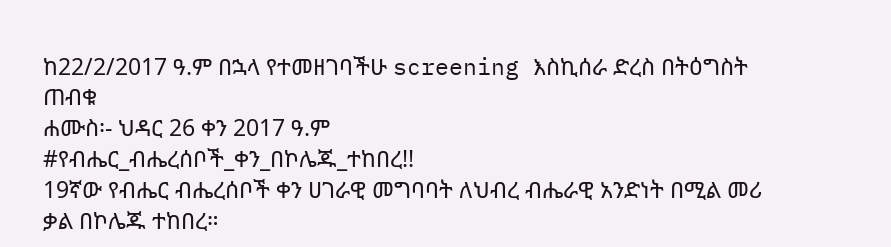ከ22/2/2017 ዓ.ም በኋላ የተመዘገባችሁ screening እስኪሰራ ድረስ በትዕግስት ጠብቁ
ሐሙስ፡- ህዳር 26 ቀን 2017 ዓ.ም
#የብሔር_ብሔረሰቦች_ቀን_በኮሌጁ_ተከበረ!!
19ኛው የብሔር ብሔረሰቦች ቀን ሀገራዊ መግባባት ለህብረ ብሔራዊ አንድነት በሚል መሪ ቃል በኮሌጁ ተከበረ።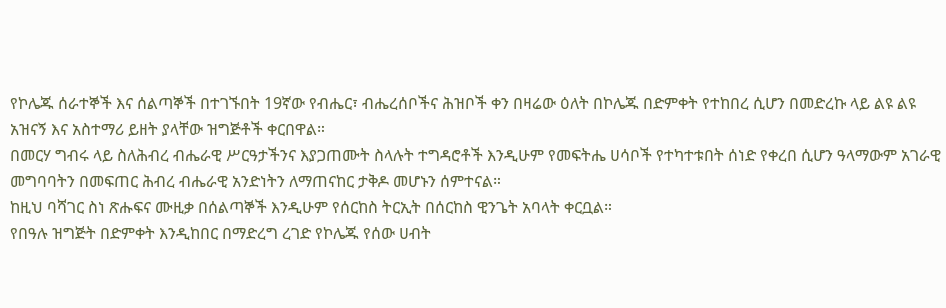የኮሌጁ ሰራተኞች እና ሰልጣኞች በተገኙበት 19ኛው የብሔር፣ ብሔረሰቦችና ሕዝቦች ቀን በዛሬው ዕለት በኮሌጁ በድምቀት የተከበረ ሲሆን በመድረኩ ላይ ልዩ ልዩ አዝናኝ እና አስተማሪ ይዘት ያላቸው ዝግጅቶች ቀርበዋል።
በመርሃ ግብሩ ላይ ስለሕብረ ብሔራዊ ሥርዓታችንና እያጋጠሙት ስላሉት ተግዳሮቶች እንዲሁም የመፍትሔ ሀሳቦች የተካተቱበት ሰነድ የቀረበ ሲሆን ዓላማውም አገራዊ መግባባትን በመፍጠር ሕብረ ብሔራዊ አንድነትን ለማጠናከር ታቅዶ መሆኑን ሰምተናል።
ከዚህ ባሻገር ስነ ጽሑፍና ሙዚቃ በሰልጣኞች እንዲሁም የሰርከስ ትርኢት በሰርከስ ዊንጌት አባላት ቀርቧል።
የበዓሉ ዝግጅት በድምቀት እንዲከበር በማድረግ ረገድ የኮሌጁ የሰው ሀብት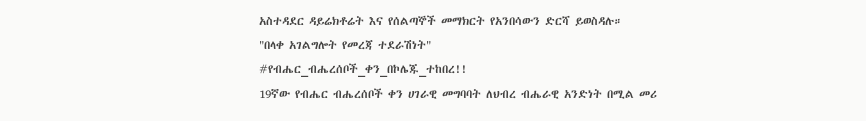አስተዳደር ዳይሬክቶሬት እና የሰልጣኞች መማክርት የአንበሳውን ድርሻ ይወስዳሉ።
"በላቀ አገልግሎት የመረጃ ተደራሽነት"
#የብሔር_ብሔረሰቦች_ቀን_በኮሌጁ_ተከበረ!!
19ኛው የብሔር ብሔረሰቦች ቀን ሀገራዊ መግባባት ለህብረ ብሔራዊ አንድነት በሚል መሪ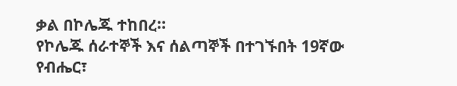ቃል በኮሌጁ ተከበረ።
የኮሌጁ ሰራተኞች እና ሰልጣኞች በተገኙበት 19ኛው የብሔር፣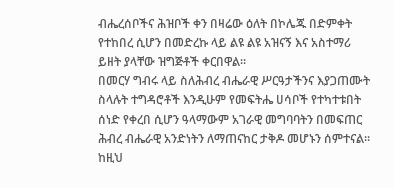ብሔረሰቦችና ሕዝቦች ቀን በዛሬው ዕለት በኮሌጁ በድምቀት የተከበረ ሲሆን በመድረኩ ላይ ልዩ ልዩ አዝናኝ እና አስተማሪ ይዘት ያላቸው ዝግጅቶች ቀርበዋል።
በመርሃ ግብሩ ላይ ስለሕብረ ብሔራዊ ሥርዓታችንና እያጋጠሙት ስላሉት ተግዳሮቶች እንዲሁም የመፍትሔ ሀሳቦች የተካተቱበት ሰነድ የቀረበ ሲሆን ዓላማውም አገራዊ መግባባትን በመፍጠር ሕብረ ብሔራዊ አንድነትን ለማጠናከር ታቅዶ መሆኑን ሰምተናል።
ከዚህ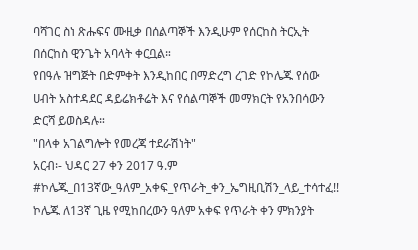ባሻገር ስነ ጽሑፍና ሙዚቃ በሰልጣኞች እንዲሁም የሰርከስ ትርኢት በሰርከስ ዊንጌት አባላት ቀርቧል።
የበዓሉ ዝግጅት በድምቀት እንዲከበር በማድረግ ረገድ የኮሌጁ የሰው ሀብት አስተዳደር ዳይሬክቶሬት እና የሰልጣኞች መማክርት የአንበሳውን ድርሻ ይወስዳሉ።
"በላቀ አገልግሎት የመረጃ ተደራሽነት"
አርብ፡- ህዳር 27 ቀን 2017 ዓ.ም
#ኮሌጁ_በ13ኛው_ዓለም_አቀፍ_የጥራት_ቀን_ኤግዚቢሽን_ላይ_ተሳተፈ!!
ኮሌጁ ለ13ኛ ጊዜ የሚከበረውን ዓለም አቀፍ የጥራት ቀን ምክንያት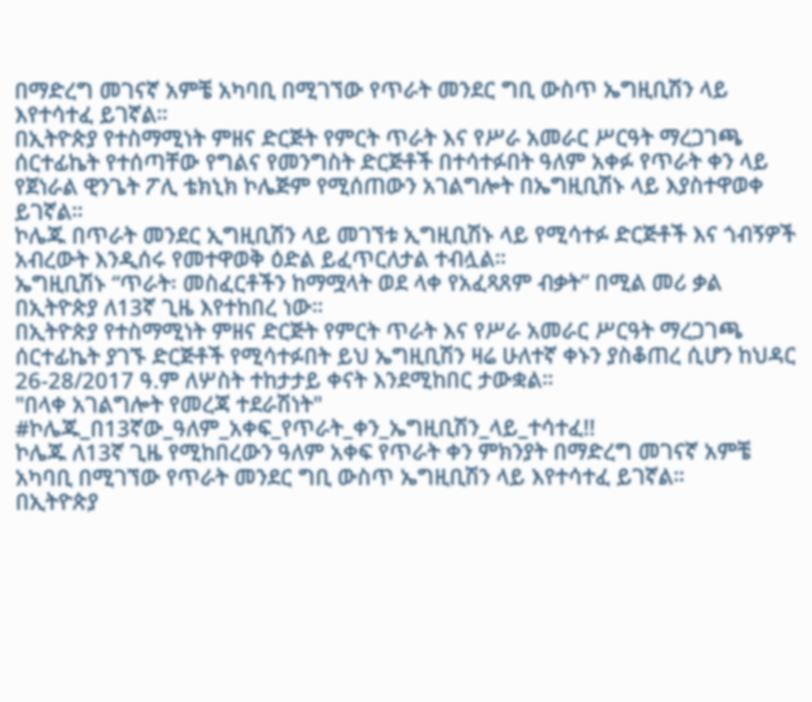በማድረግ መገናኛ አምቼ አካባቢ በሚገኘው የጥራት መንደር ግቢ ውስጥ ኤግዚቢሽን ላይ እየተሳተፈ ይገኛል።
በኢትዮጵያ የተስማሚነት ምዘና ድርጅት የምርት ጥራት እና የሥራ አመራር ሥርዓት ማረጋገጫ ሰርተፊኬት የተሰጣቸው የግልና የመንግስት ድርጅቶች በተሳተፉበት ዓለም አቀፉ የጥራት ቀን ላይ የጀነራል ዊንጌት ፖሊ ቴክኒክ ኮሌጅም የሚሰጠውን አገልግሎት በኤግዚቢሽኑ ላይ እያስተዋወቀ ይገኛል።
ኮሌጁ በጥራት መንደር ኢግዚቢሽን ላይ መገኘቱ ኢግዚቢሽኑ ላይ የሚሳተፉ ድርጅቶች እና ጎብኝዎች አብረውት እንዲሰሩ የመተዋወቅ ዕድል ይፈጥርለታል ተብሏል።
ኤግዚቢሽኑ “ጥራት፡ መስፈርቶችን ከማሟላት ወደ ላቀ የአፈጻጸም ብቃት” በሚል መሪ ቃል በኢትዮጵያ ለ13ኛ ጊዜ እየተከበረ ነው።
በኢትዮጵያ የተስማሚነት ምዘና ድርጅት የምርት ጥራት እና የሥራ አመራር ሥርዓት ማረጋገጫ ሰርተፊኬት ያገኙ ድርጅቶች የሚሳተፉበት ይህ ኤግዚቢሽን ዛሬ ሁለተኛ ቀኑን ያስቆጠረ ሲሆን ከህዳር 26-28/2017 ዓ.ም ለሦስት ተከታታይ ቀናት እንደሚከበር ታውቋል።
"በላቀ አገልግሎት የመረጃ ተደራሽነት"
#ኮሌጁ_በ13ኛው_ዓለም_አቀፍ_የጥራት_ቀን_ኤግዚቢሽን_ላይ_ተሳተፈ!!
ኮሌጁ ለ13ኛ ጊዜ የሚከበረውን ዓለም አቀፍ የጥራት ቀን ምክንያት በማድረግ መገናኛ አምቼ አካባቢ በሚገኘው የጥራት መንደር ግቢ ውስጥ ኤግዚቢሽን ላይ እየተሳተፈ ይገኛል።
በኢትዮጵያ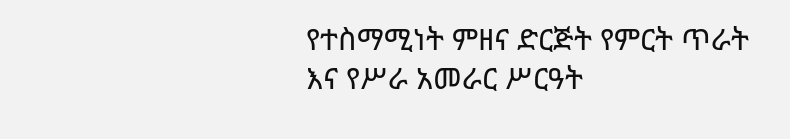የተስማሚነት ምዘና ድርጅት የምርት ጥራት እና የሥራ አመራር ሥርዓት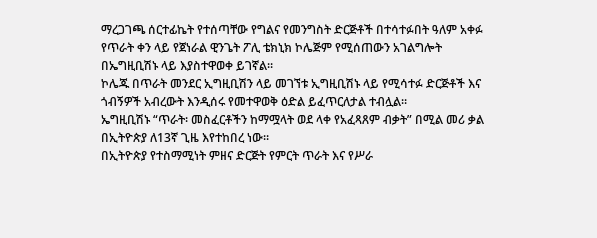ማረጋገጫ ሰርተፊኬት የተሰጣቸው የግልና የመንግስት ድርጅቶች በተሳተፉበት ዓለም አቀፉ የጥራት ቀን ላይ የጀነራል ዊንጌት ፖሊ ቴክኒክ ኮሌጅም የሚሰጠውን አገልግሎት በኤግዚቢሽኑ ላይ እያስተዋወቀ ይገኛል።
ኮሌጁ በጥራት መንደር ኢግዚቢሽን ላይ መገኘቱ ኢግዚቢሽኑ ላይ የሚሳተፉ ድርጅቶች እና ጎብኝዎች አብረውት እንዲሰሩ የመተዋወቅ ዕድል ይፈጥርለታል ተብሏል።
ኤግዚቢሽኑ “ጥራት፡ መስፈርቶችን ከማሟላት ወደ ላቀ የአፈጻጸም ብቃት” በሚል መሪ ቃል በኢትዮጵያ ለ13ኛ ጊዜ እየተከበረ ነው።
በኢትዮጵያ የተስማሚነት ምዘና ድርጅት የምርት ጥራት እና የሥራ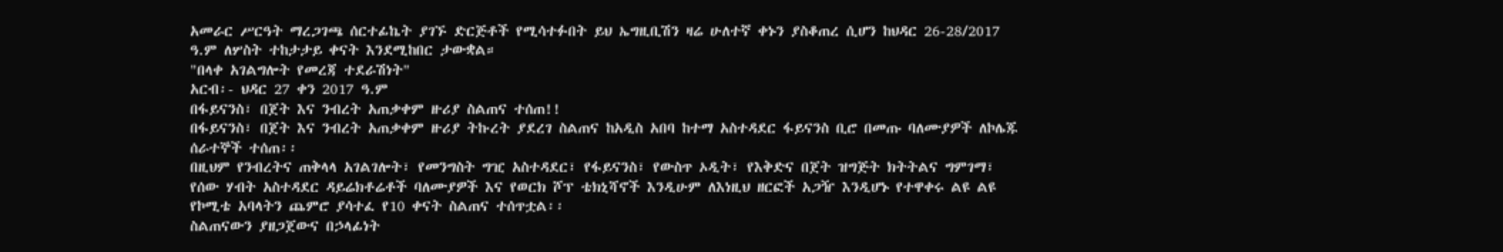አመራር ሥርዓት ማረጋገጫ ሰርተፊኬት ያገኙ ድርጅቶች የሚሳተፉበት ይህ ኤግዚቢሽን ዛሬ ሁለተኛ ቀኑን ያስቆጠረ ሲሆን ከህዳር 26-28/2017 ዓ.ም ለሦስት ተከታታይ ቀናት እንደሚከበር ታውቋል።
"በላቀ አገልግሎት የመረጃ ተደራሽነት"
አርብ፡- ህዳር 27 ቀን 2017 ዓ.ም
በፋይናንስ፣ በጀት እና ንብረት አጠቃቀም ዙሪያ ስልጠና ተሰጠ!!
በፋይናንስ፣ በጀት እና ንብረት አጠቃቀም ዙሪያ ትኩረት ያደረገ ስልጠና ከአዲስ አበባ ከተማ አስተዳደር ፋይናንስ ቢሮ በመጡ ባለሙያዎች ለኮሌጁ ሰራተኞች ተሰጠ፡፡
በዚህም የንብረትና ጠቅላላ አገልገሎት፣ የመንግስት ግዢ አስተዳደር፣ የፋይናንስ፣ የውስጥ ኦዲት፣ የእቅድና በጀት ዝግጅት ክትትልና ግምገማ፣ የሰው ሃብት አስተዳደር ዳይሬክቶሬቶች ባለሙያዎች እና የወርክ ሾፕ ቴክኒሻኖች እንዲሁም ለእነዚህ ዘርፎች አጋዥ እንዲሆኑ የተዋቀሩ ልዩ ልዩ የኮሚቴ አባላትን ጨምሮ ያሳተፈ የ10 ቀናት ስልጠና ተሰጥቷል፡፡
ስልጠናውን ያዘጋጀውና በኃላፊነት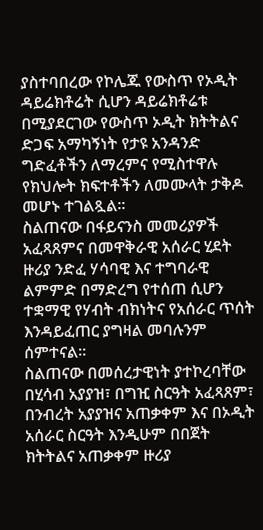ያስተባበረው የኮሌጁ የውስጥ የኦዲት ዳይሬክቶሬት ሲሆን ዳይሬክቶሬቱ በሚያደርገው የውስጥ ኦዲት ክትትልና ድጋፍ አማካኝነት የታዩ አንዳንድ ግድፈቶችን ለማረምና የሚስተዋሉ የክህሎት ክፍተቶችን ለመሙላት ታቅዶ መሆኑ ተገልጿል።
ስልጠናው በፋይናንስ መመሪያዎች አፈጻጸምና በመዋቅራዊ አሰራር ሂደት ዙሪያ ንድፈ ሃሳባዊ እና ተግባራዊ ልምምድ በማድረግ የተሰጠ ሲሆን ተቋማዊ የሃብት ብክነትና የአሰራር ጥሰት እንዳይፈጠር ያግዛል መባሉንም ሰምተናል።
ስልጠናው በመሰረታዊነት ያተኮረባቸው በሂሳብ አያያዝ፣ በግዢ ስርዓት አፈጻጸም፣ በንብረት አያያዝና አጠቃቀም እና በኦዲት አሰራር ስርዓት እንዲሁም በበጀት ክትትልና አጠቃቀም ዙሪያ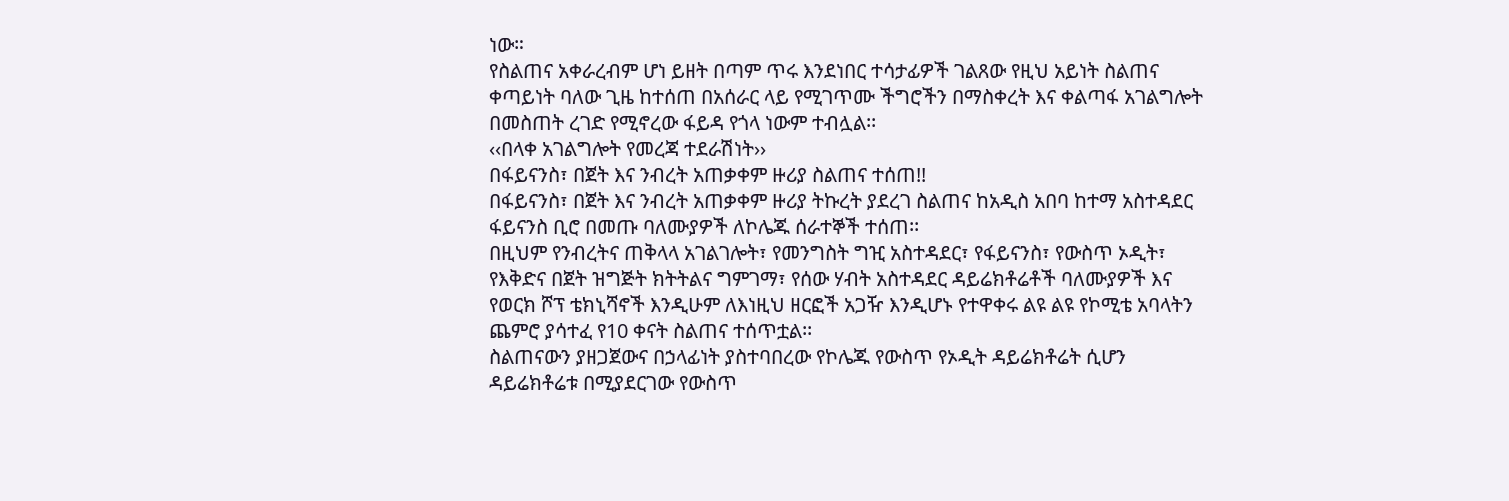ነው።
የስልጠና አቀራረብም ሆነ ይዘት በጣም ጥሩ እንደነበር ተሳታፊዎች ገልጸው የዚህ አይነት ስልጠና ቀጣይነት ባለው ጊዜ ከተሰጠ በአሰራር ላይ የሚገጥሙ ችግሮችን በማስቀረት እና ቀልጣፋ አገልግሎት በመስጠት ረገድ የሚኖረው ፋይዳ የጎላ ነውም ተብሏል፡፡
‹‹በላቀ አገልግሎት የመረጃ ተደራሽነት››
በፋይናንስ፣ በጀት እና ንብረት አጠቃቀም ዙሪያ ስልጠና ተሰጠ!!
በፋይናንስ፣ በጀት እና ንብረት አጠቃቀም ዙሪያ ትኩረት ያደረገ ስልጠና ከአዲስ አበባ ከተማ አስተዳደር ፋይናንስ ቢሮ በመጡ ባለሙያዎች ለኮሌጁ ሰራተኞች ተሰጠ፡፡
በዚህም የንብረትና ጠቅላላ አገልገሎት፣ የመንግስት ግዢ አስተዳደር፣ የፋይናንስ፣ የውስጥ ኦዲት፣ የእቅድና በጀት ዝግጅት ክትትልና ግምገማ፣ የሰው ሃብት አስተዳደር ዳይሬክቶሬቶች ባለሙያዎች እና የወርክ ሾፕ ቴክኒሻኖች እንዲሁም ለእነዚህ ዘርፎች አጋዥ እንዲሆኑ የተዋቀሩ ልዩ ልዩ የኮሚቴ አባላትን ጨምሮ ያሳተፈ የ10 ቀናት ስልጠና ተሰጥቷል፡፡
ስልጠናውን ያዘጋጀውና በኃላፊነት ያስተባበረው የኮሌጁ የውስጥ የኦዲት ዳይሬክቶሬት ሲሆን ዳይሬክቶሬቱ በሚያደርገው የውስጥ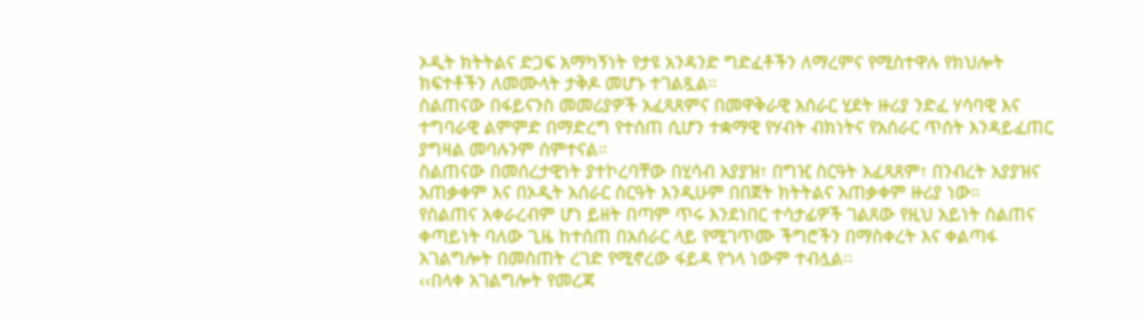ኦዲት ክትትልና ድጋፍ አማካኝነት የታዩ አንዳንድ ግድፈቶችን ለማረምና የሚስተዋሉ የክህሎት ክፍተቶችን ለመሙላት ታቅዶ መሆኑ ተገልጿል።
ስልጠናው በፋይናንስ መመሪያዎች አፈጻጸምና በመዋቅራዊ አሰራር ሂደት ዙሪያ ንድፈ ሃሳባዊ እና ተግባራዊ ልምምድ በማድረግ የተሰጠ ሲሆን ተቋማዊ የሃብት ብክነትና የአሰራር ጥሰት እንዳይፈጠር ያግዛል መባሉንም ሰምተናል።
ስልጠናው በመሰረታዊነት ያተኮረባቸው በሂሳብ አያያዝ፣ በግዢ ስርዓት አፈጻጸም፣ በንብረት አያያዝና አጠቃቀም እና በኦዲት አሰራር ስርዓት እንዲሁም በበጀት ክትትልና አጠቃቀም ዙሪያ ነው።
የስልጠና አቀራረብም ሆነ ይዘት በጣም ጥሩ እንደነበር ተሳታፊዎች ገልጸው የዚህ አይነት ስልጠና ቀጣይነት ባለው ጊዜ ከተሰጠ በአሰራር ላይ የሚገጥሙ ችግሮችን በማስቀረት እና ቀልጣፋ አገልግሎት በመስጠት ረገድ የሚኖረው ፋይዳ የጎላ ነውም ተብሏል፡፡
‹‹በላቀ አገልግሎት የመረጃ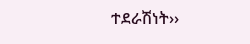ተደራሽነት››